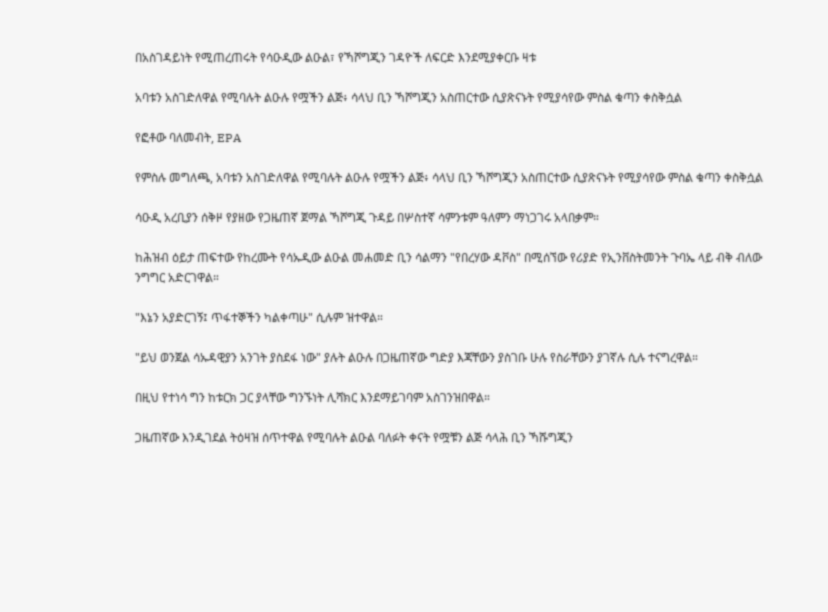በአስገዳይነት የሚጠረጠሩት የሳዑዲው ልዑል፣ የኻሾግጂን ገዳዮች ለፍርድ እንደሚያቀርቡ ዛቱ

አባቱን አስገድለዋል የሚባሉት ልዑሉ የሟችን ልጅ፥ ሳላህ ቢን ኻሾግጂን አስጠርተው ሲያጽናኑት የሚያሳየው ምስል ቁጣን ቀስቅሷል

የፎቶው ባለመብት, EPA

የምስሉ መግለጫ, አባቱን አስገድለዋል የሚባሉት ልዑሉ የሟችን ልጅ፥ ሳላህ ቢን ኻሾግጂን አስጠርተው ሲያጽናኑት የሚያሳየው ምስል ቁጣን ቀስቅሷል

ሳዑዲ አረቢያን ሰቅዞ የያዘው የጋዜጠኛ ጀማል ኻሾግጂ ጉዳይ በሦስተኛ ሳምንቱም ዓለምን ማነጋገሩ አላበቃም።

ከሕዝብ ዕይታ ጠፍተው የከረሙት የሳኡዲው ልዑል መሐመድ ቢን ሳልማን "የበረሃው ዳቮስ" በሚሰኘው የሪያድ የኢንቨስትመንት ጉባኤ ላይ ብቅ ብለው ንግግር አድርገዋል።

"እኔን አያድርገኝ፤ ጥፋተኞችን ካልቀጣሁ" ሲሉም ዝተዋል።

"ይህ ወንጀል ሳኡዳዊያን አንገት ያስደፋ ነው" ያሉት ልዑሉ በጋዜጠኛው ግድያ እጃቸውን ያስገቡ ሁሉ የስራቸውን ያገኛሉ ሲሉ ተናግረዋል።

በዚህ የተነሳ ግን ከቱርክ ጋር ያላቸው ግንኙነት ሊሻክር እንደማይገባም አስገንዝበዋል።

ጋዜጠኛው እንዲገደል ትዕዛዝ ሰጥተዋል የሚባሉት ልዑል ባለፉት ቀናት የሟቹን ልጅ ሳላሕ ቢን ኻሹግጂን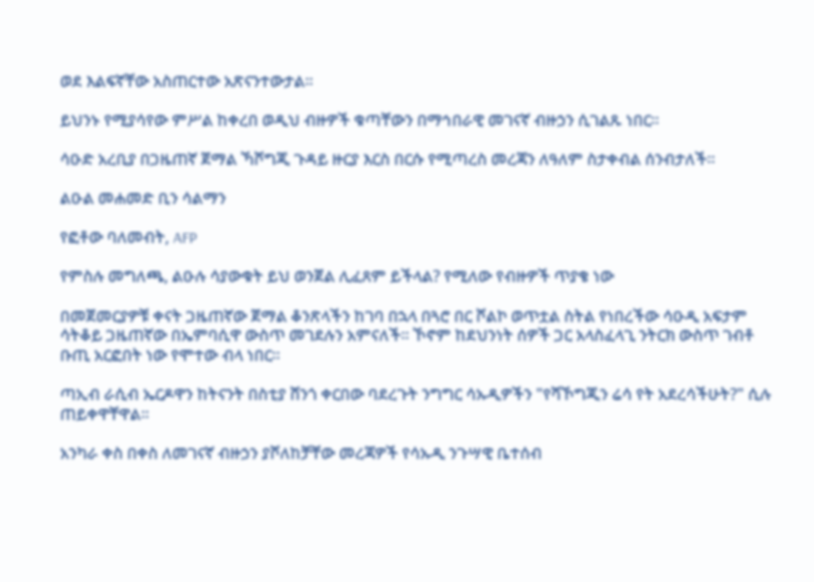ወደ እልፍኛቸው አስጠርተው አጽናንተውታል።

ይህንኑ የሚያሳየው ምሥል ከቀረበ ወዲህ ብዙዎች ቁጣቸውን በማኅበራዊ መገናኛ ብዙኃን ሲገልጹ ነበር።

ሳዑድ አረቢያ በጋዜጠኛ ጀማል ኻሾግጂ ጉዳይ ዙርያ እርስ በርሱ የሚጣረስ መረጃን ለዓለም ስታቀብል ሰንብታለች።

ልዑል መሐመድ ቢን ሳልማን

የፎቶው ባለመብት, AFP

የምስሉ መግለጫ, ልዑሉ ሳያውቁት ይህ ወንጀል ሊፈጸም ይችላል? የሚለው የብዙዎች ጥያቄ ነው

በመጀመርያዎቹ ቀናት ጋዜጠኛው ጀማል ቆንጽላችን ከገባ በኋላ በጓሮ በር ሾልኮ ወጥቷል ስትል የነበረችው ሳዑዲ አፍታም ሳትቆይ ጋዜጠኛው በኤምባሲዋ ውስጥ መገደሉን አምናለች። ኾኖም ከደህንነት ሰዎች ጋር አላስፈላጊ ንትርክ ውስጥ ገብቶ ቡጢ አርፎበት ነው የሞተው ብላ ነበር።

ጣኢብ ራሲብ ኤርዶዋን ከትናንት በስቲያ ሸንጎ ቀርበው ባደረጉት ንግግር ሳኡዲዎችን "የሻኾግጂን ሬሳ የት አደረሳችሁት?" ሲሉ ጠይቀዋቸዋል።

አንካራ ቀስ በቀስ ለመገናኛ ብዙኃን ያሾለከቻቸው መረጃዎች የሳኡዲ ንጉሣዊ ቤተሰብ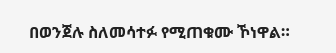በወንጀሉ ስለመሳተፉ የሚጠቁሙ ኾነዋል።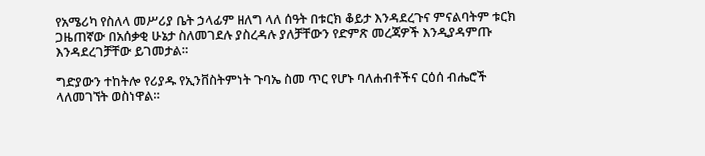የአሜሪካ የስለላ መሥሪያ ቤት ኃላፊም ዘለግ ላለ ሰዓት በቱርክ ቆይታ እንዳደረጉና ምናልባትም ቱርክ ጋዜጠኛው በአሰቃቂ ሁኔታ ስለመገደሉ ያስረዳሉ ያለቻቸውን የድምጽ መረጃዎች እንዲያዳምጡ እንዳደረገቻቸው ይገመታል።

ግድያውን ተከትሎ የሪያዱ የኢንቨስትምነት ጉባኤ ስመ ጥር የሆኑ ባለሐብቶችና ርዕሰ ብሔሮች ላለመገኘት ወስነዋል።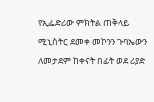የኢፌድሪው ምክትል ጠቅላይ ሚኒስትር ደመቀ መኮንን ጉባኤውን ለመታደም ከቀናት በፊት ወደ ሪያድ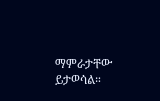ማምራታቸው ይታወሳል።